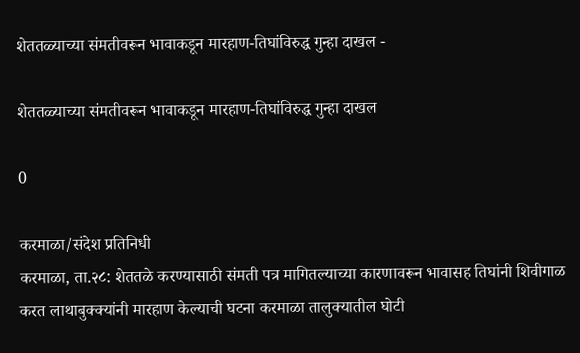शेततळ्याच्या संमतीवरून भावाकडून मारहाण-तिघांविरुद्ध गुन्हा दाखल -

शेततळ्याच्या संमतीवरून भावाकडून मारहाण-तिघांविरुद्ध गुन्हा दाखल

0

करमाळा/संदेश प्रतिनिधी
करमाळा, ता.२८: शेततळे करण्यासाठी संमती पत्र मागितल्याच्या कारणावरून भावासह तिघांनी शिवीगाळ करत लाथाबुक्क्यांनी मारहाण केल्याची घटना करमाळा तालुक्यातील घोटी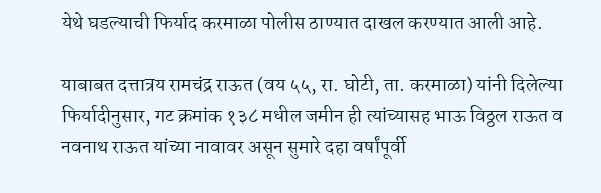येथे घडल्याची फिर्याद करमाळा पोलीस ठाण्यात दाखल करण्यात आली आहे.

याबाबत दत्तात्रय रामचंद्र राऊत (वय ५५, रा. घोटी, ता. करमाळा) यांनी दिलेल्या फिर्यादीनुसार, गट क्रमांक १३८ मधील जमीन ही त्यांच्यासह भाऊ विठ्ठल राऊत व नवनाथ राऊत यांच्या नावावर असून सुमारे दहा वर्षांपूर्वी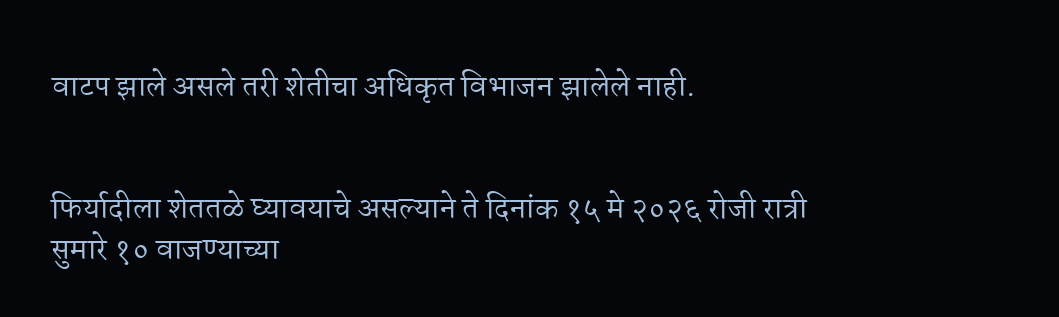वाटप झाले असले तरी शेतीचा अधिकृत विभाजन झालेले नाही.


फिर्यादीला शेततळे घ्यावयाचे असल्याने ते दिनांक १५ मे २०२६ रोजी रात्री सुमारे १० वाजण्याच्या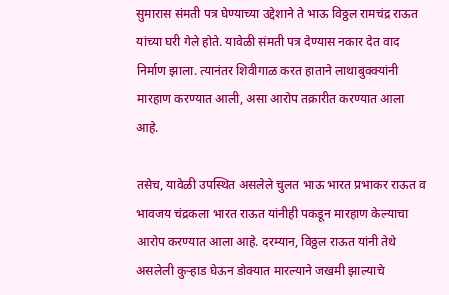सुमारास संमती पत्र घेण्याच्या उद्देशाने ते भाऊ विठ्ठल रामचंद्र राऊत यांच्या घरी गेले होते. यावेळी संमती पत्र देण्यास नकार देत वाद निर्माण झाला. त्यानंतर शिवीगाळ करत हाताने लाथाबुक्क्यांनी मारहाण करण्यात आली, असा आरोप तक्रारीत करण्यात आला आहे.

तसेच, यावेळी उपस्थित असलेले चुलत भाऊ भारत प्रभाकर राऊत व भावजय चंद्रकला भारत राऊत यांनीही पकडून मारहाण केल्याचा आरोप करण्यात आला आहे. दरम्यान, विठ्ठल राऊत यांनी तेथे असलेली कुऱ्हाड घेऊन डोक्यात मारल्याने जखमी झाल्याचे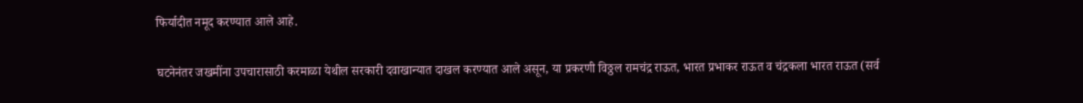फिर्यादीत नमूद करण्यात आले आहे.

घटनेनंतर जखमींना उपचारासाठी करमाळा येथील सरकारी दवाखान्यात दाखल करण्यात आले असून, या प्रकरणी विठ्ठल रामचंद्र राऊत, भारत प्रभाकर राऊत व चंद्रकला भारत राऊत (सर्व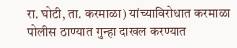रा. घोटी, ता. करमाळा) यांच्याविरोधात करमाळा पोलीस ठाण्यात गुन्हा दाखल करण्यात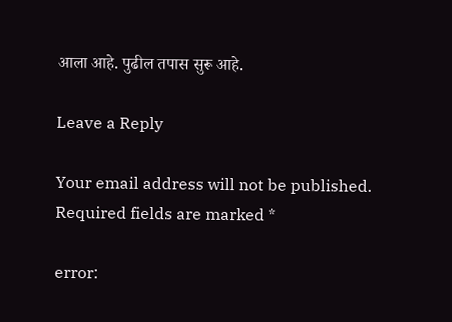आला आहे. पुढील तपास सुरू आहे.

Leave a Reply

Your email address will not be published. Required fields are marked *

error: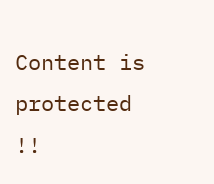Content is protected !!